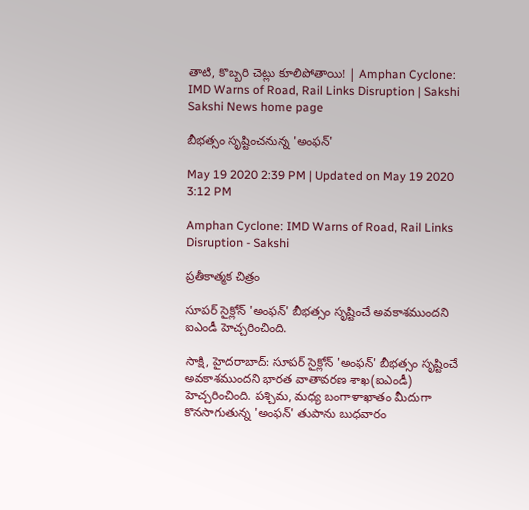తాటి, కొబ్బరి చెట్లు కూలిపోతాయి! | Amphan Cyclone: IMD Warns of Road, Rail Links Disruption | Sakshi
Sakshi News home page

బీభత్సం సృష్టించనున్న 'అంఫన్'

May 19 2020 2:39 PM | Updated on May 19 2020 3:12 PM

Amphan Cyclone: IMD Warns of Road, Rail Links Disruption - Sakshi

ప్రతీకాత్మక చిత్రం

సూపర్ సైక్లోన్ 'అంఫన్' బీభత్సం సృష్టించే అవకాశముందని ఐఎండీ హెచ్చరించింది.

సాక్షి, హైదరాబాద్‌: సూపర్ సైక్లోన్ 'అంఫన్' బీభత్సం సృష్టించే అవకాశముందని భారత వాతావరణ శాఖ(ఐఎండీ) హెచ్చరించింది. పశ్చిమ, మధ్య బంగాళాఖాతం మీదుగా కొనసాగుతున్న 'అంఫన్' తుపాను బుధవారం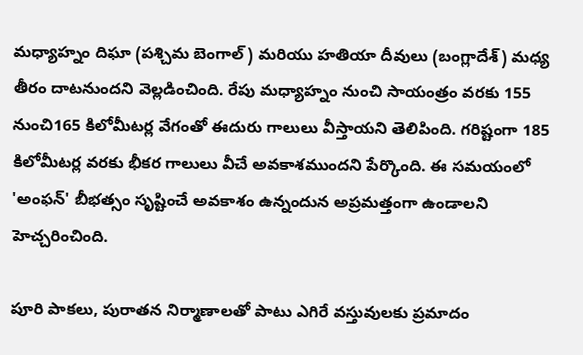మధ్యాహ్నం దిఘా (పశ్చిమ బెంగాల్) మరియు హతియా దీవులు (బంగ్లాదేశ్) మధ్య తీరం దాటనుందని వెల్లడించింది. రేపు మధ్యాహ్నం నుంచి సాయంత్రం వరకు 155 నుంచి165 కిలోమీటర్ల వేగంతో ఈదురు గాలులు వీస్తాయని తెలిపింది. గరిష్టంగా 185 కిలోమీటర్ల వరకు భీకర గాలులు వీచే అవకాశముందని పేర్కొంది. ఈ సమయంలో 'అంఫన్' బీభత్సం సృష్టించే అవకాశం ఉన్నందున అప్రమత్తంగా ఉండాలని హెచ్చరించింది.

పూరి పాకలు, పురాతన నిర్మాణాలతో పాటు ఎగిరే వస్తువులకు ప్రమాదం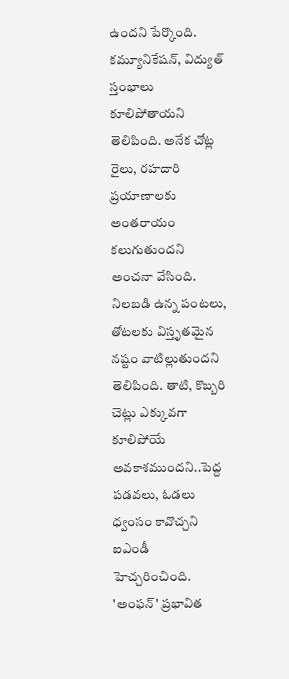ఉందని పేర్కొంది. కమ్యూనికేషన్, విద్యుత్ స్తంభాలు కూలిపోతాయని తెలిపింది. అనేక చోట్ల రైలు, రహదారి ప్రయాణాలకు అంతరాయం కలుగుతుందని అంచనా వేసింది. నిలబడి ఉన్న పంటలు, తోటలకు విస్తృతమైన నష్టం వాటిల్లుతుందని తెలిపింది. తాటి, కొబ్బరి చెట్లు ఎక్కువగా కూలిపోయే అవకాశముందని..పెద్ద పడవలు, ఓడలు ధ్వంసం కావొచ్చని ఐఎండీ హెచ్చరించింది. 'అంఫన్' ప్రభావిత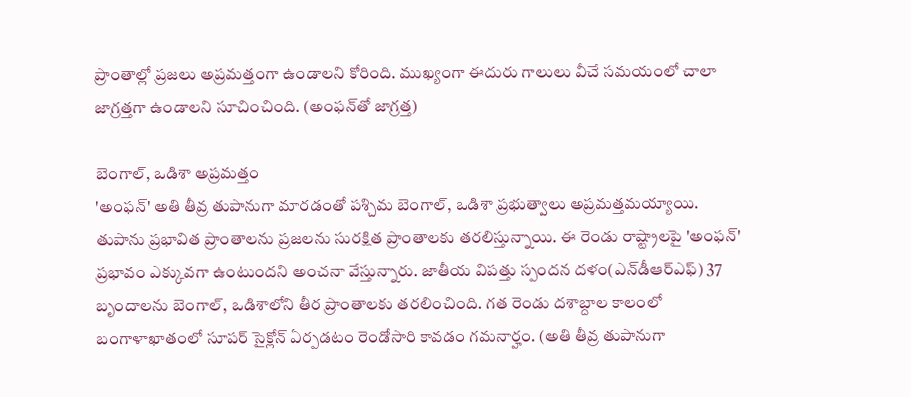ప్రాంతాల్లో ప్రజలు అప్రమత్తంగా ఉండాలని కోరింది. ముఖ్యంగా ఈదురు గాలులు వీచే సమయంలో చాలా జాగ్రత్తగా ఉండాలని సూచించింది. (అంఫన్‌తో జాగ్రత్త)

బెంగాల్‌, ఒడిశా అప్రమత్తం
'అంఫన్' అతి తీవ్ర తుపానుగా మారడంతో పశ్చిమ బెంగాల్‌, ఒడిశా ప్రభుత్వాలు అప్రమత్తమయ్యాయి. తుపాను ప్రభావిత ప్రాంతాలను ప్రజలను సురక్షిత ప్రాంతాలకు తరలిస్తున్నాయి. ఈ రెండు రాష్ట్రాలపై 'అంఫన్' ప్రభావం ఎక్కువగా ఉంటుందని అంచనా వేస్తున్నారు. జాతీయ విపత్తు స్పందన దళం(ఎన్‌డీఆర్‌ఎఫ్‌) 37 బృందాలను బెంగాల్‌, ఒడిశాలోని తీర ప్రాంతాలకు తరలించింది. గత రెండు దశాబ్దాల కాలంలో బంగాళాఖాతంలో సూపర్‌ సైక్లోన్‌ ఏర్పడటం రెండోసారి కావడం గమనార్హం. (అతి తీవ్ర తుపానుగా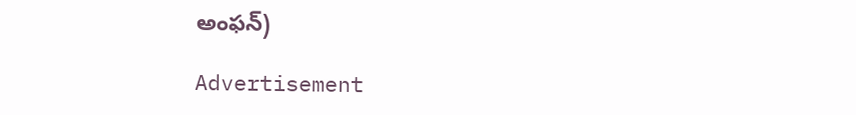అంఫన్‌)

Advertisement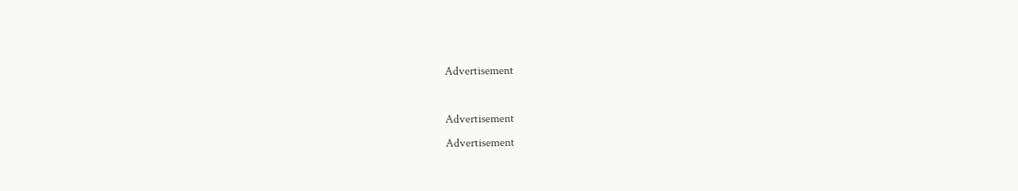Advertisement

Advertisement
Advertisement